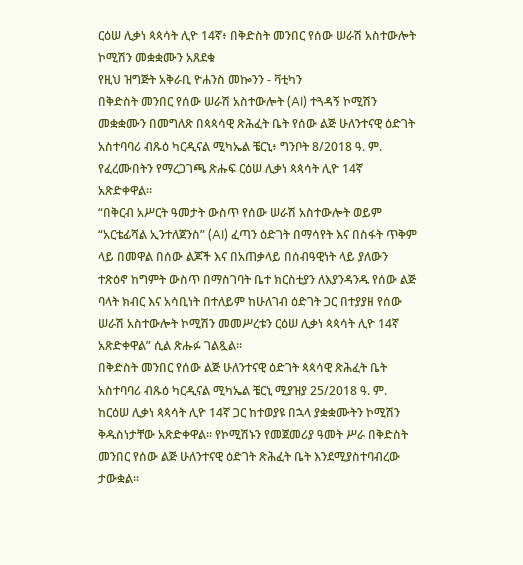ርዕሠ ሊቃነ ጳጳሳት ሊዮ 14ኛ፥ በቅድስት መንበር የሰው ሠራሽ አስተውሎት ኮሚሽን መቋቋሙን አጸደቁ
የዚህ ዝግጅት አቅራቢ ዮሐንስ መኰንን - ቫቲካን
በቅድስት መንበር የሰው ሠራሽ አስተውሎት (AI) ተጓዳኝ ኮሚሽን መቋቋሙን በመግለጽ በጳጳሳዊ ጽሕፈት ቤት የሰው ልጅ ሁለንተናዊ ዕድገት አስተባባሪ ብጹዕ ካርዲናል ሚካኤል ቼርኒ፥ ግንቦት 8/2018 ዓ. ም. የፈረሙበትን የማረጋገጫ ጽሑፍ ርዕሠ ሊቃነ ጳጳሳት ሊዮ 14ኛ አጽድቀዋል።
“በቅርብ አሥርት ዓመታት ውስጥ የሰው ሠራሽ አስተውሎት ወይም “አርቴፊሻል ኢንተለጀንስ” (AI) ፈጣን ዕድገት በማሳየት እና በስፋት ጥቅም ላይ በመዋል በሰው ልጆች እና በአጠቃላይ በሰብዓዊነት ላይ ያለውን ተጽዕኖ ከግምት ውስጥ በማስገባት ቤተ ክርስቲያን ለእያንዳንዱ የሰው ልጅ ባላት ክብር እና አሳቢነት በተለይም ከሁለገብ ዕድገት ጋር በተያያዘ የሰው ሠራሽ አስተውሎት ኮሚሽን መመሥረቱን ርዕሠ ሊቃነ ጳጳሳት ሊዮ 14ኛ አጽድቀዋል” ሲል ጽሑፉ ገልጿል።
በቅድስት መንበር የሰው ልጅ ሁለንተናዊ ዕድገት ጳጳሳዊ ጽሕፈት ቤት አስተባባሪ ብጹዕ ካርዲናል ሚካኤል ቼርኒ ሚያዝያ 25/2018 ዓ. ም. ከርዕሠ ሊቃነ ጳጳሳት ሊዮ 14ኛ ጋር ከተወያዩ በኋላ ያቋቋሙትን ኮሚሽን ቅዱስነታቸው አጽድቀዋል። የኮሚሽኑን የመጀመሪያ ዓመት ሥራ በቅድስት መንበር የሰው ልጅ ሁለንተናዊ ዕድገት ጽሕፈት ቤት እንደሚያስተባብረው ታውቋል።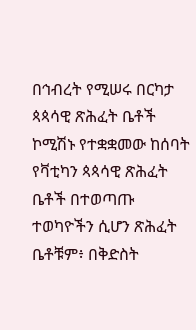በኅብረት የሚሠሩ በርካታ ጳጳሳዊ ጽሕፈት ቤቶች
ኮሚሽኑ የተቋቋመው ከሰባት የቫቲካን ጳጳሳዊ ጽሕፈት ቤቶች በተወጣጡ ተወካዮችን ሲሆን ጽሕፈት ቤቶቹም፥ በቅድስት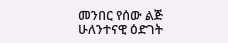መንበር የሰው ልጅ ሁለንተናዊ ዕድገት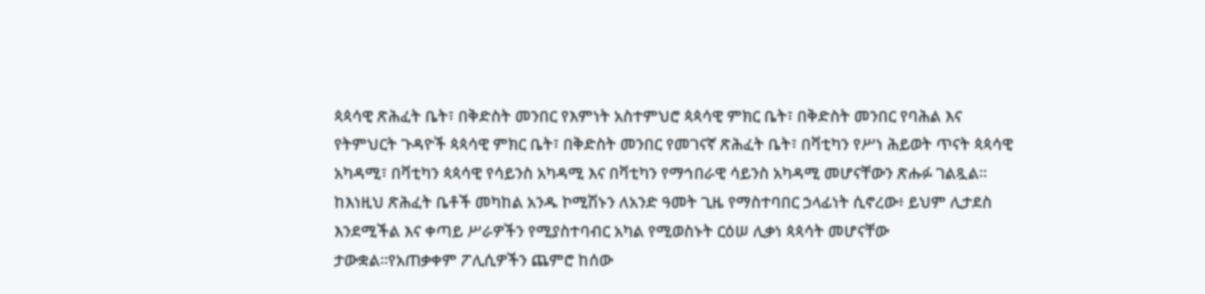ጳጳሳዊ ጽሕፈት ቤት፣ በቅድስት መንበር የእምነት አስተምህሮ ጳጳሳዊ ምክር ቤት፣ በቅድስት መንበር የባሕል እና የትምህርት ጉዳዮች ጳጳሳዊ ምክር ቤት፣ በቅድስት መንበር የመገናኛ ጽሕፈት ቤት፣ በቫቲካን የሥነ ሕይወት ጥናት ጳጳሳዊ አካዳሚ፣ በቫቲካን ጳጳሳዊ የሳይንስ አካዳሚ እና በቫቲካን የማኅበራዊ ሳይንስ አካዳሚ መሆናቸውን ጽሑፉ ገልጿል።
ከእነዚህ ጽሕፈት ቤቶች መካከል አንዱ ኮሚሽኑን ለአንድ ዓመት ጊዜ የማስተባበር ኃላፊነት ሲኖረው፥ ይህም ሊታደስ እንደሚችል እና ቀጣይ ሥራዎችን የሚያስተባብር አካል የሚወስኑት ርዕሠ ሊቃነ ጳጳሳት መሆናቸው ታውቋል።የአጠቃቀም ፖሊሲዎችን ጨምሮ ከሰው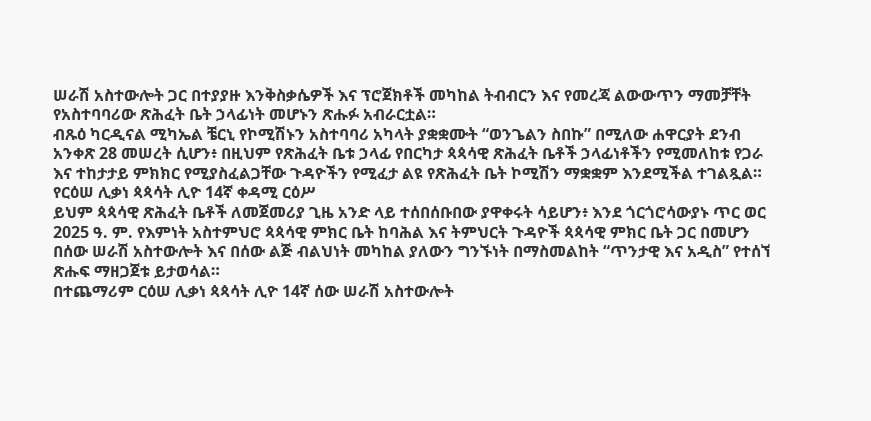ሠራሽ አስተውሎት ጋር በተያያዙ እንቅስቃሴዎች እና ፕሮጀክቶች መካከል ትብብርን እና የመረጃ ልውውጥን ማመቻቸት የአስተባባሪው ጽሕፈት ቤት ኃላፊነት መሆኑን ጽሑፉ አብራርቷል።
ብጹዕ ካርዲናል ሚካኤል ቼርኒ የኮሚሽኑን አስተባባሪ አካላት ያቋቋሙት “ወንጌልን ስበኩ” በሚለው ሐዋርያት ደንብ አንቀጽ 28 መሠረት ሲሆን፥ በዚህም የጽሕፈት ቤቱ ኃላፊ የበርካታ ጳጳሳዊ ጽሕፈት ቤቶች ኃላፊነቶችን የሚመለከቱ የጋራ እና ተከታታይ ምክክር የሚያስፈልጋቸው ጉዳዮችን የሚፈታ ልዩ የጽሕፈት ቤት ኮሚሽን ማቋቋም እንደሚችል ተገልጿል።
የርዕሠ ሊቃነ ጳጳሳት ሊዮ 14ኛ ቀዳሚ ርዕሥ
ይህም ጳጳሳዊ ጽሕፈት ቤቶች ለመጀመሪያ ጊዜ አንድ ላይ ተሰበሰቡበው ያዋቀሩት ሳይሆን፥ እንደ ጎርጎሮሳውያኑ ጥር ወር 2025 ዓ. ም. የእምነት አስተምህሮ ጳጳሳዊ ምክር ቤት ከባሕል እና ትምህርት ጉዳዮች ጳጳሳዊ ምክር ቤት ጋር በመሆን በሰው ሠራሽ አስተውሎት እና በሰው ልጅ ብልህነት መካከል ያለውን ግንኙነት በማስመልከት “ጥንታዊ እና አዲስ” የተሰኘ ጽሑፍ ማዘጋጀቱ ይታወሳል።
በተጨማሪም ርዕሠ ሊቃነ ጳጳሳት ሊዮ 14ኛ ሰው ሠራሽ አስተውሎት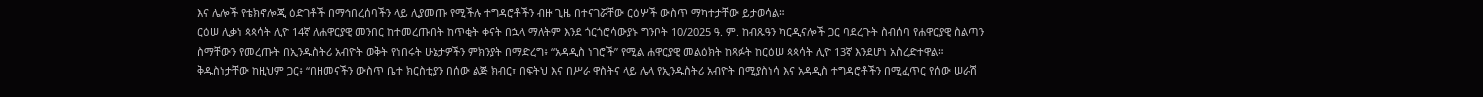እና ሌሎች የቴክኖሎጂ ዕድገቶች በማኅበረሰባችን ላይ ሊያመጡ የሚችሉ ተግዳሮቶችን ብዙ ጊዜ በተናገሯቸው ርዕሦች ውስጥ ማካተታቸው ይታወሳል።
ርዕሠ ሊቃነ ጳጳሳት ሊዮ 14ኛ ለሐዋርያዊ መንበር ከተመረጡበት ከጥቂት ቀናት በኋላ ማለትም እንደ ጎርጎሮሳውያኑ ግንቦት 10/2025 ዓ. ም. ከብጹዓን ካርዲናሎች ጋር ባደረጉት ስብሰባ የሐዋርያዊ ስልጣን ስማቸውን የመረጡት በኢንዱስትሪ አብዮት ወቅት የነበሩት ሁኔታዎችን ምክንያት በማድረግ፥ “አዳዲስ ነገሮች” የሚል ሐዋርያዊ መልዕክት ከጻፉት ከርዕሠ ጳጳሳት ሊዮ 13ኛ እንደሆነ አስረድተዋል።
ቅዱስነታቸው ከዚህም ጋር፥ “በዘመናችን ውስጥ ቤተ ክርስቲያን በሰው ልጅ ክብር፣ በፍትህ እና በሥራ ዋስትና ላይ ሌላ የኢንዱስትሪ አብዮት በሚያስነሳ እና አዳዲስ ተግዳሮቶችን በሚፈጥር የሰው ሠራሽ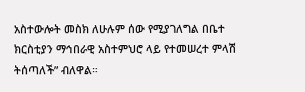አስተውሎት መስክ ለሁሉም ሰው የሚያገለግል በቤተ ክርስቲያን ማኅበራዊ አስተምህሮ ላይ የተመሠረተ ምላሽ ትሰጣለች” ብለዋል።